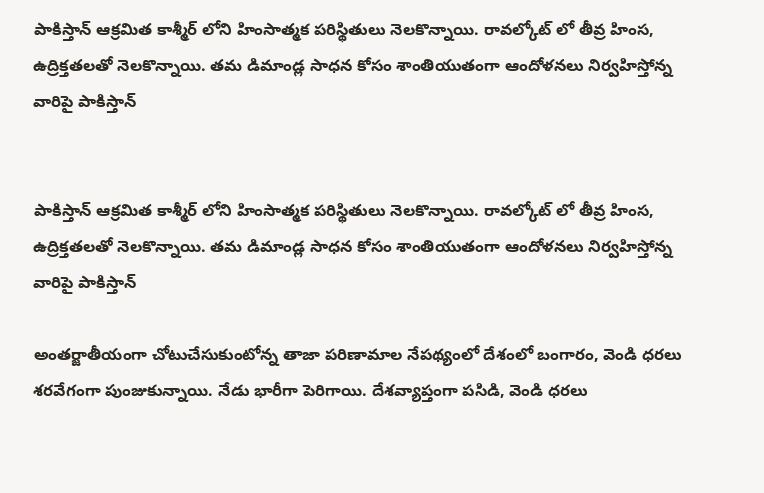పాకిస్తాన్ ఆక్రమిత కాశ్మీర్ లోని హింసాత్మక పరిస్థితులు నెలకొన్నాయి. రావల్కోట్ లో తీవ్ర హింస, ఉద్రిక్తతలతో నెలకొన్నాయి. తమ డిమాండ్ల సాధన కోసం శాంతియుతంగా ఆందోళనలు నిర్వహిస్తోన్న వారిపై పాకిస్తాన్


పాకిస్తాన్ ఆక్రమిత కాశ్మీర్ లోని హింసాత్మక పరిస్థితులు నెలకొన్నాయి. రావల్కోట్ లో తీవ్ర హింస, ఉద్రిక్తతలతో నెలకొన్నాయి. తమ డిమాండ్ల సాధన కోసం శాంతియుతంగా ఆందోళనలు నిర్వహిస్తోన్న వారిపై పాకిస్తాన్

అంతర్జాతీయంగా చోటుచేసుకుంటోన్న తాజా పరిణామాల నేపథ్యంలో దేశంలో బంగారం, వెండి ధరలు శరవేగంగా పుంజుకున్నాయి. నేడు భారీగా పెరిగాయి. దేశవ్యాప్తంగా పసిడి, వెండి ధరలు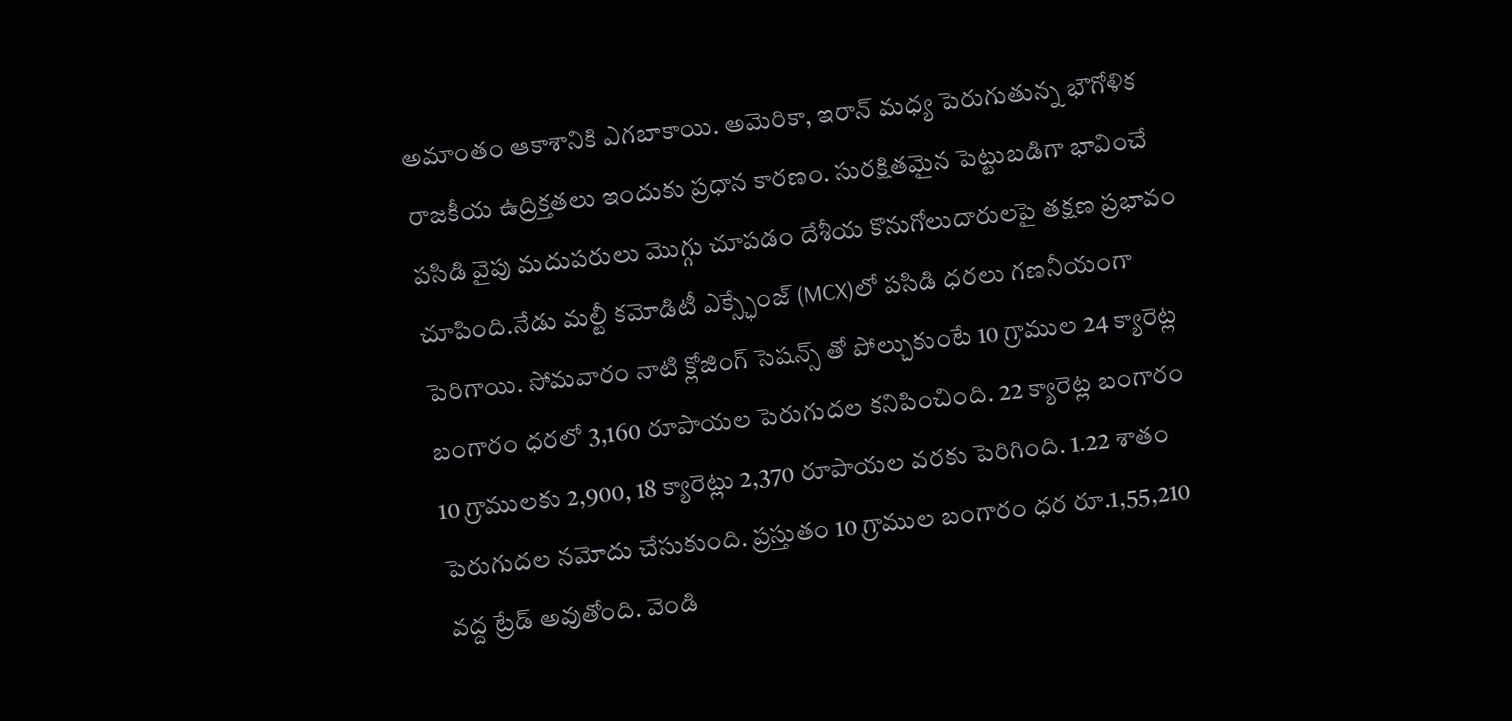అమాంతం ఆకాశానికి ఎగబాకాయి. అమెరికా, ఇరాన్ మధ్య పెరుగుతున్న భౌగోళిక రాజకీయ ఉద్రిక్తతలు ఇందుకు ప్రధాన కారణం. సురక్షితమైన పెట్టుబడిగా భావించే పసిడి వైపు మదుపరులు మొగ్గు చూపడం దేశీయ కొనుగోలుదారులపై తక్షణ ప్రభావం చూపింది.నేడు మల్టీ కమోడిటీ ఎక్స్ఛేంజ్ (MCX)లో పసిడి ధరలు గణనీయంగా పెరిగాయి. సోమవారం నాటి క్లోజింగ్ సెషన్స్ తో పోల్చుకుంటే 10 గ్రాముల 24 క్యారెట్ల బంగారం ధరలో 3,160 రూపాయల పెరుగుదల కనిపించింది. 22 క్యారెట్ల బంగారం 10 గ్రాములకు 2,900, 18 క్యారెట్లు 2,370 రూపాయల వరకు పెరిగింది. 1.22 శాతం పెరుగుదల నమోదు చేసుకుంది. ప్రస్తుతం 10 గ్రాముల బంగారం ధర రూ.1,55,210 వద్ద ట్రేడ్ అవుతోంది. వెండి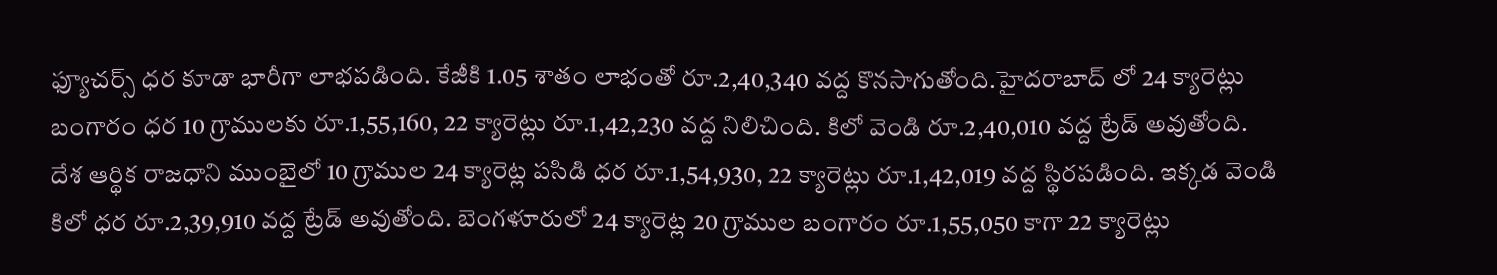ఫ్యూచర్స్ ధర కూడా భారీగా లాభపడింది. కేజీకి 1.05 శాతం లాభంతో రూ.2,40,340 వద్ద కొనసాగుతోంది.హైదరాబాద్ లో 24 క్యారెట్లు బంగారం ధర 10 గ్రాములకు రూ.1,55,160, 22 క్యారెట్లు రూ.1,42,230 వద్ద నిలిచింది. కిలో వెండి రూ.2,40,010 వద్ద ట్రేడ్ అవుతోంది. దేశ ఆర్థిక రాజధాని ముంబైలో 10 గ్రాముల 24 క్యారెట్ల పసిడి ధర రూ.1,54,930, 22 క్యారెట్లు రూ.1,42,019 వద్ద స్థిరపడింది. ఇక్కడ వెండి కిలో ధర రూ.2,39,910 వద్ద ట్రేడ్ అవుతోంది. బెంగళూరులో 24 క్యారెట్ల 20 గ్రాముల బంగారం రూ.1,55,050 కాగా 22 క్యారెట్లు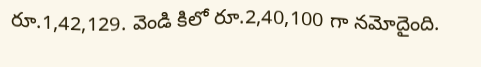రూ.1,42,129. వెండి కిలో రూ.2,40,100 గా నమోదైంది.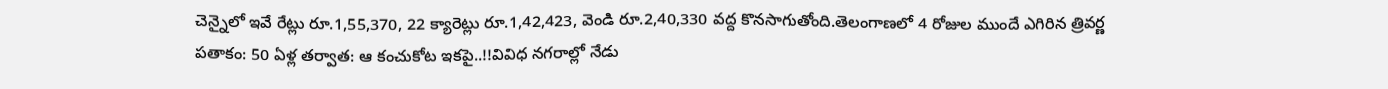చెన్నైలో ఇవే రేట్లు రూ.1,55,370, 22 క్యారెట్లు రూ.1,42,423, వెండి రూ.2,40,330 వద్ద కొనసాగుతోంది.తెలంగాణలో 4 రోజుల ముందే ఎగిరిన త్రివర్ణ పతాకం: 50 ఏళ్ల తర్వాత: ఆ కంచుకోట ఇకపై..!!వివిధ నగరాల్లో నేడు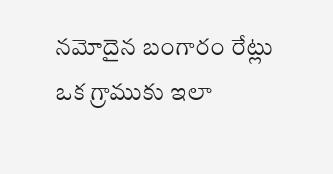నమోదైన బంగారం రేట్లు ఒక గ్రాముకు ఇలా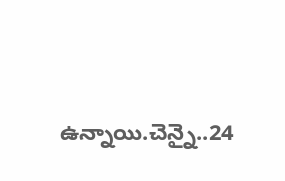ఉన్నాయి.చెన్నై..24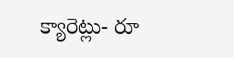క్యారెట్లు- రూ